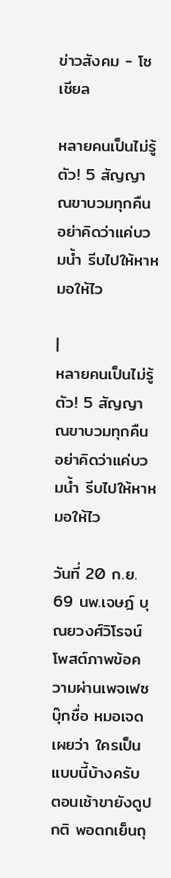ข่าวสังคม - โซเชียล

หลายคนเป็นไม่รู้ตัว! 5 สัญญาณขาบวมทุกคืน อย่าคิดว่าแค่บวมน้ำ รีบไปให้หาหมอให้ไว

|
หลายคนเป็นไม่รู้ตัว! 5 สัญญาณขาบวมทุกคืน อย่าคิดว่าแค่บวมน้ำ รีบไปให้หาหมอให้ไว

วันที่ 20 ก.ย. 69 นพ.เจษฎ์ บุณยวงศ์วิโรจน์ โพสต์ภาพข้อความผ่านเพจเฟซบุ๊กชื่อ หมอเจด เผยว่า ใครเป็นแบบนี้บ้างครับ ตอนเช้าขายังดูปกติ พอตกเย็นถุ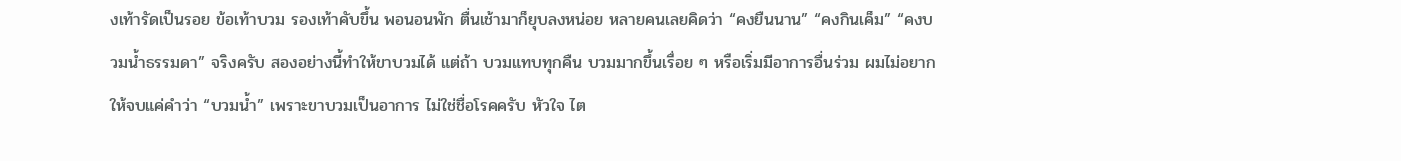งเท้ารัดเป็นรอย ข้อเท้าบวม รองเท้าคับขึ้น พอนอนพัก ตื่นเช้ามาก็ยุบลงหน่อย หลายคนเลยคิดว่า “คงยืนนาน” “คงกินเค็ม” “คงบวมน้ำธรรมดา” จริงครับ สองอย่างนี้ทำให้ขาบวมได้ แต่ถ้า บวมแทบทุกคืน บวมมากขึ้นเรื่อย ๆ หรือเริ่มมีอาการอื่นร่วม ผมไม่อยากให้จบแค่คำว่า “บวมน้ำ” เพราะขาบวมเป็นอาการ ไม่ใช่ชื่อโรคครับ หัวใจ ไต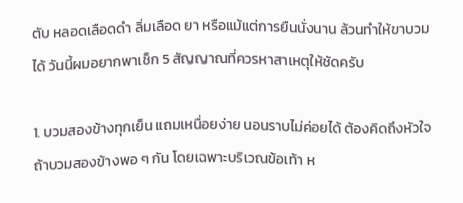ตับ หลอดเลือดดำ ลิ่มเลือด ยา หรือแม้แต่การยืนนั่งนาน ล้วนทำให้ขาบวมได้ วันนี้ผมอยากพาเช็ก 5 สัญญาณที่ควรหาสาเหตุให้ชัดครับ

1. บวมสองข้างทุกเย็น แถมเหนื่อยง่าย นอนราบไม่ค่อยได้ ต้องคิดถึงหัวใจ ถ้าบวมสองข้างพอ ๆ กัน โดยเฉพาะบริเวณข้อเท้า ห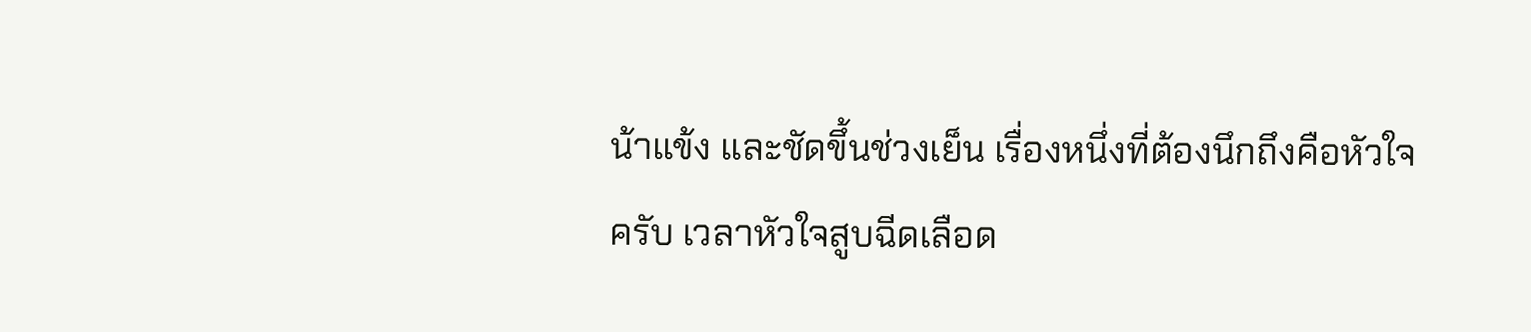น้าแข้ง และชัดขึ้นช่วงเย็น เรื่องหนึ่งที่ต้องนึกถึงคือหัวใจครับ เวลาหัวใจสูบฉีดเลือด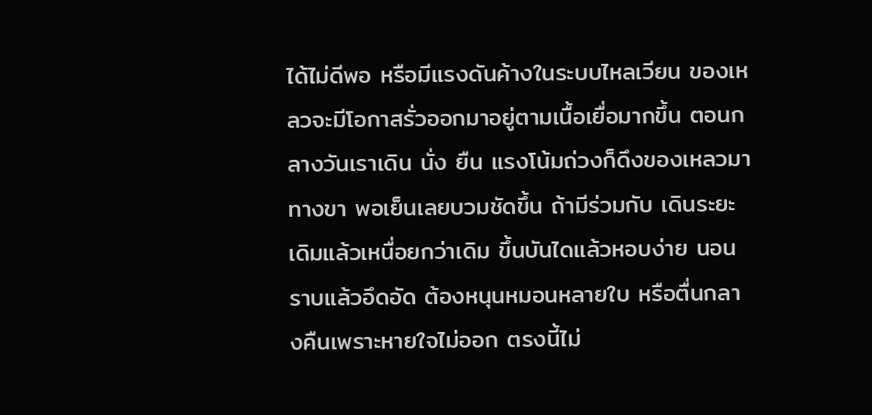ได้ไม่ดีพอ หรือมีแรงดันค้างในระบบไหลเวียน ของเหลวจะมีโอกาสรั่วออกมาอยู่ตามเนื้อเยื่อมากขึ้น ตอนกลางวันเราเดิน นั่ง ยืน แรงโน้มถ่วงก็ดึงของเหลวมาทางขา พอเย็นเลยบวมชัดขึ้น ถ้ามีร่วมกับ เดินระยะเดิมแล้วเหนื่อยกว่าเดิม ขึ้นบันไดแล้วหอบง่าย นอนราบแล้วอึดอัด ต้องหนุนหมอนหลายใบ หรือตื่นกลางคืนเพราะหายใจไม่ออก ตรงนี้ไม่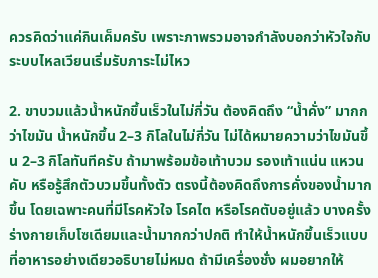ควรคิดว่าแค่กินเค็มครับ เพราะภาพรวมอาจกำลังบอกว่าหัวใจกับระบบไหลเวียนเริ่มรับภาระไม่ไหว

2. ขาบวมแล้วน้ำหนักขึ้นเร็วในไม่กี่วัน ต้องคิดถึง “น้ำคั่ง” มากกว่าไขมัน น้ำหนักขึ้น 2–3 กิโลในไม่กี่วัน ไม่ได้หมายความว่าไขมันขึ้น 2–3 กิโลทันทีครับ ถ้ามาพร้อมข้อเท้าบวม รองเท้าแน่น แหวนคับ หรือรู้สึกตัวบวมขึ้นทั้งตัว ตรงนี้ต้องคิดถึงการคั่งของน้ำมากขึ้น โดยเฉพาะคนที่มีโรคหัวใจ โรคไต หรือโรคตับอยู่แล้ว บางครั้งร่างกายเก็บโซเดียมและน้ำมากกว่าปกติ ทำให้น้ำหนักขึ้นเร็วแบบที่อาหารอย่างเดียวอธิบายไม่หมด ถ้ามีเครื่องชั่ง ผมอยากให้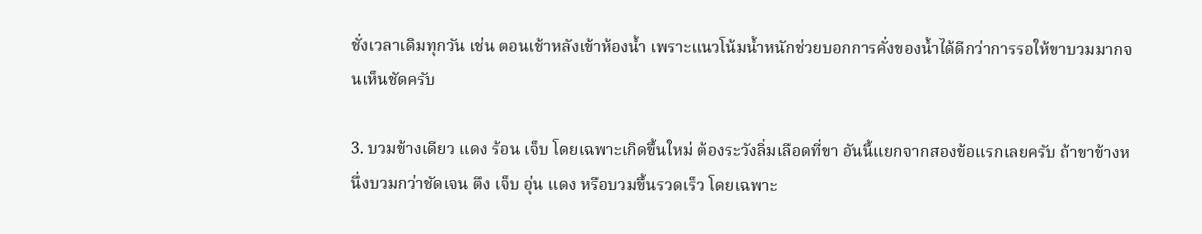ชั่งเวลาเดิมทุกวัน เช่น ตอนเช้าหลังเข้าห้องน้ำ เพราะแนวโน้มน้ำหนักช่วยบอกการคั่งของน้ำได้ดีกว่าการรอให้ขาบวมมากจนเห็นชัดครับ

3. บวมข้างเดียว แดง ร้อน เจ็บ โดยเฉพาะเกิดขึ้นใหม่ ต้องระวังลิ่มเลือดที่ขา อันนี้แยกจากสองข้อแรกเลยครับ ถ้าขาข้างหนึ่งบวมกว่าชัดเจน ตึง เจ็บ อุ่น แดง หรือบวมขึ้นรวดเร็ว โดยเฉพาะ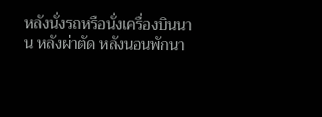หลังนั่งรถหรือนั่งเครื่องบินนาน หลังผ่าตัด หลังนอนพักนา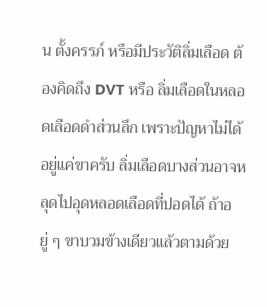น ตั้งครรภ์ หรือมีประวัติลิ่มเลือด ต้องคิดถึง DVT หรือ ลิ่มเลือดในหลอดเลือดดำส่วนลึก เพราะปัญหาไม่ได้อยู่แค่ขาครับ ลิ่มเลือดบางส่วนอาจหลุดไปอุดหลอดเลือดที่ปอดได้ ถ้าอยู่ ๆ ขาบวมข้างเดียวแล้วตามด้วย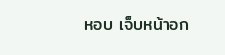หอบ เจ็บหน้าอก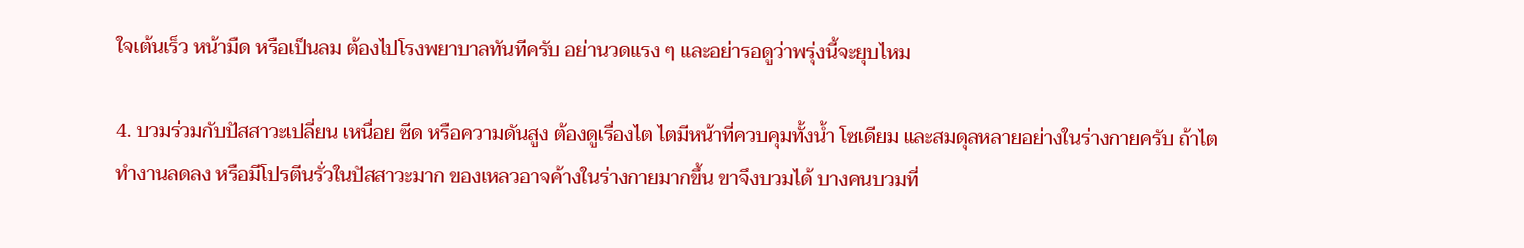ใจเต้นเร็ว หน้ามืด หรือเป็นลม ต้องไปโรงพยาบาลทันทีครับ อย่านวดแรง ๆ และอย่ารอดูว่าพรุ่งนี้จะยุบไหม

4. บวมร่วมกับปัสสาวะเปลี่ยน เหนื่อย ซีด หรือความดันสูง ต้องดูเรื่องไต ไตมีหน้าที่ควบคุมทั้งน้ำ โซเดียม และสมดุลหลายอย่างในร่างกายครับ ถ้าไตทำงานลดลง หรือมีโปรตีนรั่วในปัสสาวะมาก ของเหลวอาจค้างในร่างกายมากขึ้น ขาจึงบวมได้ บางคนบวมที่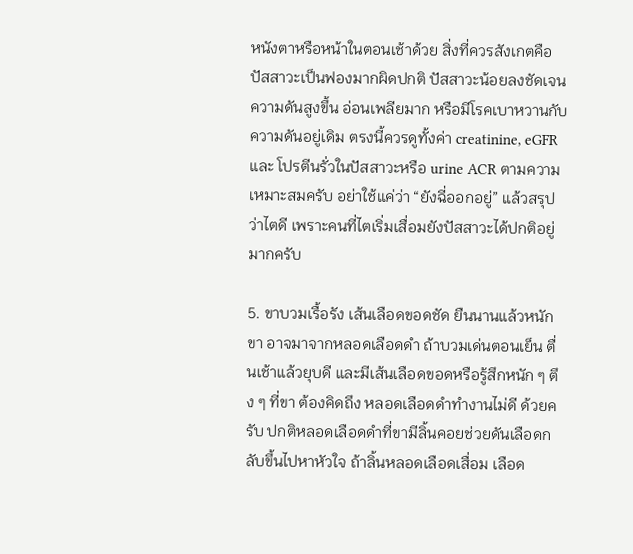หนังตาหรือหน้าในตอนเช้าด้วย สิ่งที่ควรสังเกตคือ ปัสสาวะเป็นฟองมากผิดปกติ ปัสสาวะน้อยลงชัดเจน ความดันสูงขึ้น อ่อนเพลียมาก หรือมีโรคเบาหวานกับความดันอยู่เดิม ตรงนี้ควรดูทั้งค่า creatinine, eGFR และ โปรตีนรั่วในปัสสาวะหรือ urine ACR ตามความเหมาะสมครับ อย่าใช้แค่ว่า “ยังฉี่ออกอยู่” แล้วสรุปว่าไตดี เพราะคนที่ไตเริ่มเสื่อมยังปัสสาวะได้ปกติอยู่มากครับ

5. ขาบวมเรื้อรัง เส้นเลือดขอดชัด ยืนนานแล้วหนักขา อาจมาจากหลอดเลือดดำ ถ้าบวมเด่นตอนเย็น ตื่นเช้าแล้วยุบดี และมีเส้นเลือดขอดหรือรู้สึกหนัก ๆ ตึง ๆ ที่ขา ต้องคิดถึง หลอดเลือดดำทำงานไม่ดี ด้วยครับ ปกติหลอดเลือดดำที่ขามีลิ้นคอยช่วยดันเลือดกลับขึ้นไปหาหัวใจ ถ้าลิ้นหลอดเลือดเสื่อม เลือด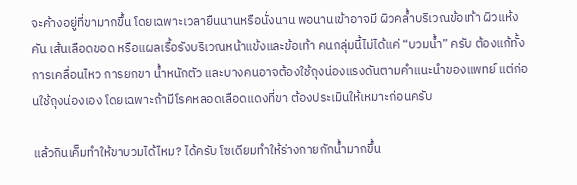จะค้างอยู่ที่ขามากขึ้น โดยเฉพาะเวลายืนนานหรือนั่งนาน พอนานเข้าอาจมี ผิวคล้ำบริเวณข้อเท้า ผิวแห้งคัน เส้นเลือดขอด หรือแผลเรื้อรังบริเวณหน้าแข้งและข้อเท้า คนกลุ่มนี้ไม่ได้แค่ “บวมน้ำ” ครับ ต้องแก้ทั้งการเคลื่อนไหว การยกขา น้ำหนักตัว และบางคนอาจต้องใช้ถุงน่องแรงดันตามคำแนะนำของแพทย์ แต่ก่อนใช้ถุงน่องเอง โดยเฉพาะถ้ามีโรคหลอดเลือดแดงที่ขา ต้องประเมินให้เหมาะก่อนครับ

แล้วกินเค็มทำให้ขาบวมได้ไหม? ได้ครับ โซเดียมทำให้ร่างกายกักน้ำมากขึ้น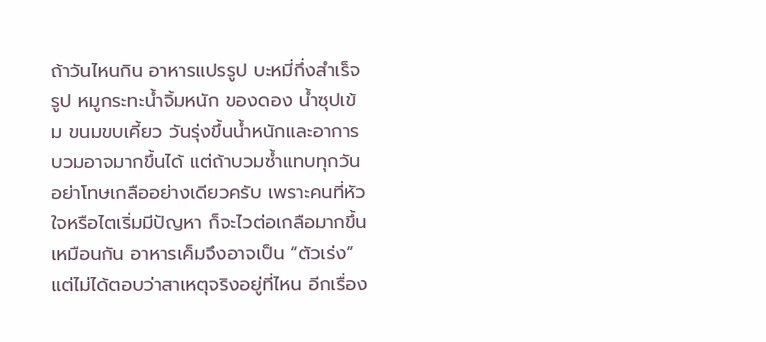ถ้าวันไหนกิน อาหารแปรรูป บะหมี่กึ่งสำเร็จรูป หมูกระทะน้ำจิ้มหนัก ของดอง น้ำซุปเข้ม ขนมขบเคี้ยว วันรุ่งขึ้นน้ำหนักและอาการบวมอาจมากขึ้นได้ แต่ถ้าบวมซ้ำแทบทุกวัน อย่าโทษเกลืออย่างเดียวครับ เพราะคนที่หัวใจหรือไตเริ่มมีปัญหา ก็จะไวต่อเกลือมากขึ้นเหมือนกัน อาหารเค็มจึงอาจเป็น “ตัวเร่ง” แต่ไม่ได้ตอบว่าสาเหตุจริงอยู่ที่ไหน อีกเรื่อง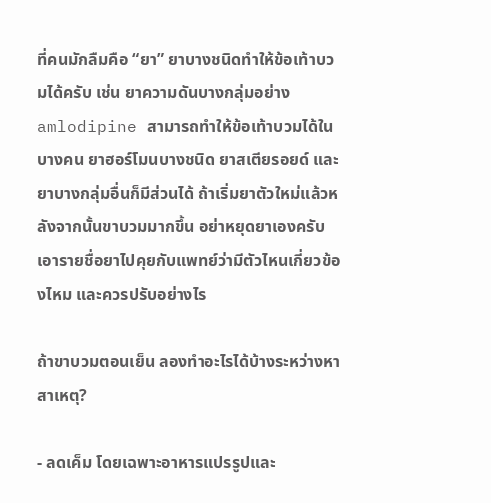ที่คนมักลืมคือ “ยา” ยาบางชนิดทำให้ข้อเท้าบวมได้ครับ เช่น ยาความดันบางกลุ่มอย่าง amlodipine สามารถทำให้ข้อเท้าบวมได้ในบางคน ยาฮอร์โมนบางชนิด ยาสเตียรอยด์ และยาบางกลุ่มอื่นก็มีส่วนได้ ถ้าเริ่มยาตัวใหม่แล้วหลังจากนั้นขาบวมมากขึ้น อย่าหยุดยาเองครับ เอารายชื่อยาไปคุยกับแพทย์ว่ามีตัวไหนเกี่ยวข้องไหม และควรปรับอย่างไร

ถ้าขาบวมตอนเย็น ลองทำอะไรได้บ้างระหว่างหาสาเหตุ?

- ลดเค็ม โดยเฉพาะอาหารแปรรูปและ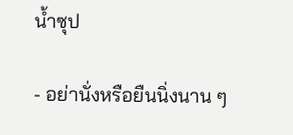น้ำซุป

- อย่านั่งหรือยืนนิ่งนาน ๆ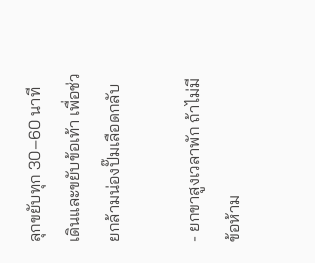ลุกขยับทุก 30–60 นาที เดินและขยับข้อเท้า เพื่อช่วยกล้ามน่องปั๊มเลือดกลับ

- ยกขาสูงเวลาพัก ถ้าไม่มีข้อห้าม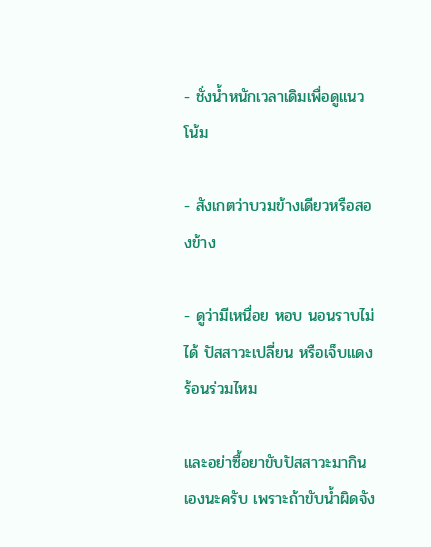- ชั่งน้ำหนักเวลาเดิมเพื่อดูแนวโน้ม

- สังเกตว่าบวมข้างเดียวหรือสองข้าง

- ดูว่ามีเหนื่อย หอบ นอนราบไม่ได้ ปัสสาวะเปลี่ยน หรือเจ็บแดงร้อนร่วมไหม

และอย่าซื้อยาขับปัสสาวะมากินเองนะครับ เพราะถ้าขับน้ำผิดจัง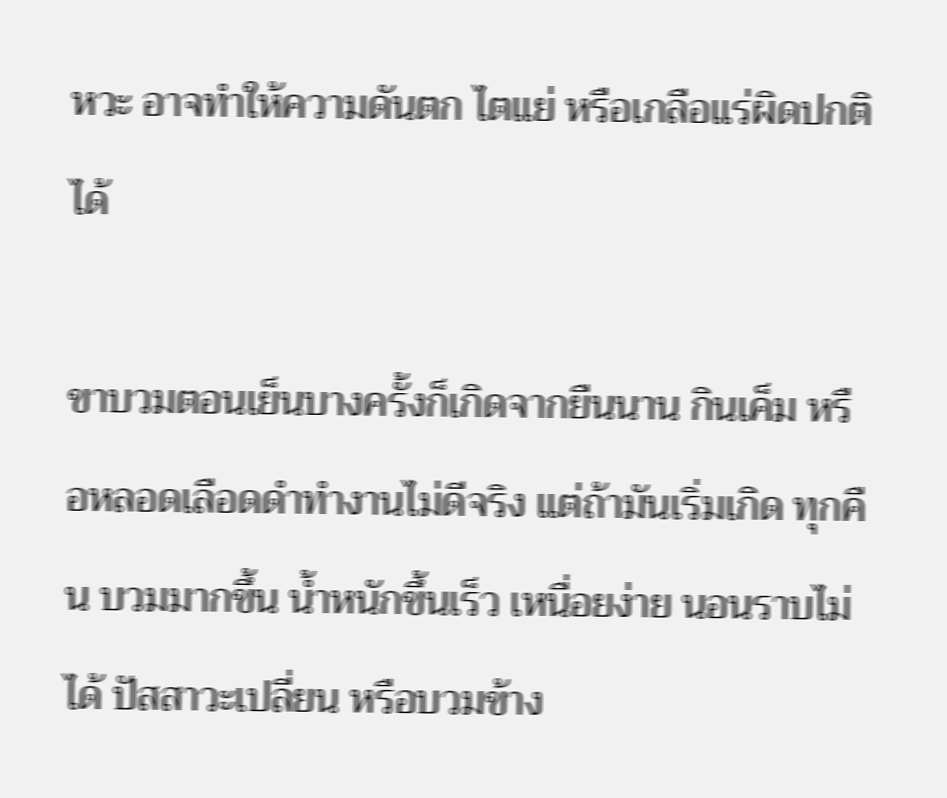หวะ อาจทำให้ความดันตก ไตแย่ หรือเกลือแร่ผิดปกติได้

ขาบวมตอนเย็นบางครั้งก็เกิดจากยืนนาน กินเค็ม หรือหลอดเลือดดำทำงานไม่ดีจริง แต่ถ้ามันเริ่มเกิด ทุกคืน บวมมากขึ้น น้ำหนักขึ้นเร็ว เหนื่อยง่าย นอนราบไม่ได้ ปัสสาวะเปลี่ยน หรือบวมข้าง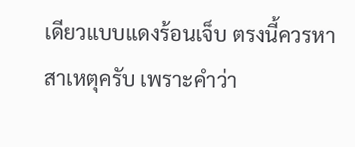เดียวแบบแดงร้อนเจ็บ ตรงนี้ควรหาสาเหตุครับ เพราะคำว่า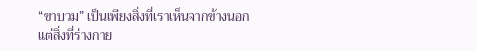“ขาบวม” เป็นเพียงสิ่งที่เราเห็นจากข้างนอก แต่สิ่งที่ร่างกาย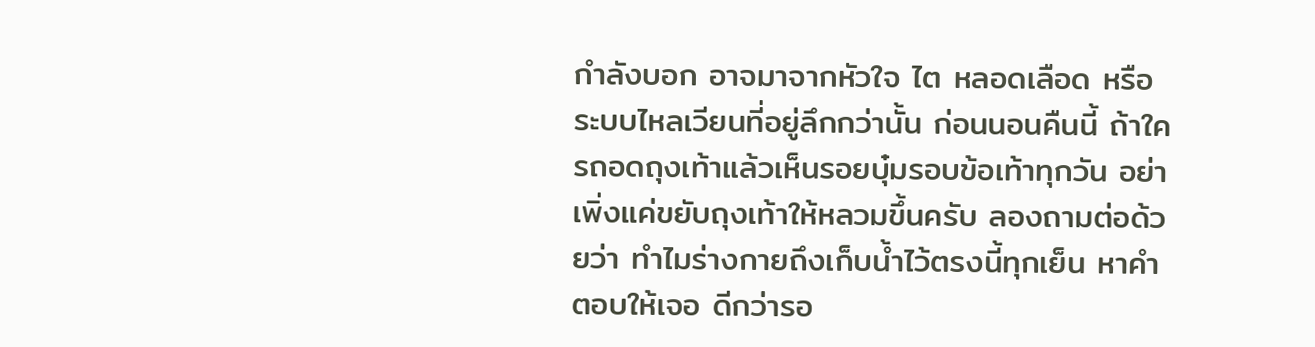กำลังบอก อาจมาจากหัวใจ ไต หลอดเลือด หรือระบบไหลเวียนที่อยู่ลึกกว่านั้น ก่อนนอนคืนนี้ ถ้าใครถอดถุงเท้าแล้วเห็นรอยบุ๋มรอบข้อเท้าทุกวัน อย่าเพิ่งแค่ขยับถุงเท้าให้หลวมขึ้นครับ ลองถามต่อด้วยว่า ทำไมร่างกายถึงเก็บน้ำไว้ตรงนี้ทุกเย็น หาคำตอบให้เจอ ดีกว่ารอ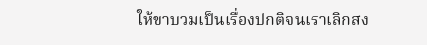ให้ขาบวมเป็นเรื่องปกติจนเราเลิกสง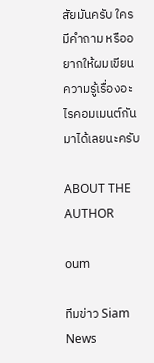สัยมันครับ ใครมีคำถาม หรืออยากให้ผมเขียนความรู้เรื่องอะไรคอมเมนต์กันมาได้เลยนะครับ

ABOUT THE AUTHOR

oum

ทีมข่าว Siam News